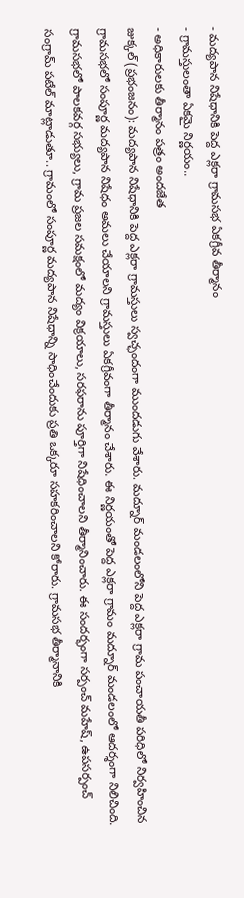- మద్యపాన నిషేధానికి పెద్ద ఎక్లరా గ్రామసభ ఏకగ్రీవ తీర్మానం
- గ్రామస్తులంతా ఏకమై నిర్ణయం..
- అధికారులకు తీర్మానం పత్రం అందజేత
జుక్కల్ (ప్రభంజనం): మద్యపాన నిషేధానికి పెద్ద ఎక్లరా గ్రామస్తులు స్వచ్ఛందంగా ముందడుగు వేశారు. మద్నూర్ మండలంలోని పెద్ద ఎక్లరా గ్రామ పంచాయతీ పరిధిలో నిర్వహించిన గ్రామసభలో సంపూర్ణ మద్యపాన నిషేధం అమలు చేయాలని గ్రామస్తులు ఏకగ్రీవంగా తీర్మానం చేశారు. ఈ నిర్ణయంతో పెద్ద ఎక్లరా గ్రామం మద్నూర్ మండలంలో ఆదర్శంగా నిలిచింది. గ్రామసభలో పాలకవర్గ సభ్యులు, గ్రామ ప్రజల సమక్షంలో మద్యం విక్రయాలు, సరఫరాను పూర్తిగా నిషేధించాలని తీర్మానించారు. ఈ సందర్భంగా సర్పంచ్ మహేష్, ఉపసర్పంచ్ సంగ్రామ్ పటేల్ మాట్లాడుతూ.. గ్రామంలో సంపూర్ణ మద్యపాన నిషేధాన్ని సాధించేందుకు ప్రతి ఒక్కరూ సహకరించాలని కోరారు. గ్రామసభ తీర్మానానికి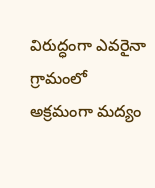విరుద్ధంగా ఎవరైనా గ్రామంలో అక్రమంగా మద్యం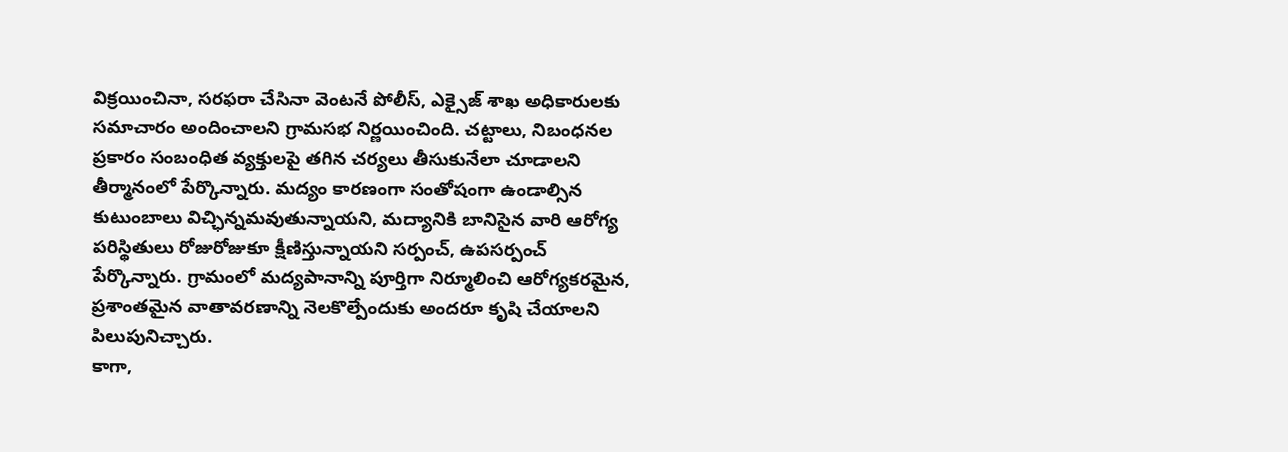విక్రయించినా, సరఫరా చేసినా వెంటనే పోలీస్, ఎక్సైజ్ శాఖ అధికారులకు సమాచారం అందించాలని గ్రామసభ నిర్ణయించింది. చట్టాలు, నిబంధనల ప్రకారం సంబంధిత వ్యక్తులపై తగిన చర్యలు తీసుకునేలా చూడాలని తీర్మానంలో పేర్కొన్నారు. మద్యం కారణంగా సంతోషంగా ఉండాల్సిన కుటుంబాలు విచ్ఛిన్నమవుతున్నాయని, మద్యానికి బానిసైన వారి ఆరోగ్య పరిస్థితులు రోజురోజుకూ క్షీణిస్తున్నాయని సర్పంచ్, ఉపసర్పంచ్ పేర్కొన్నారు. గ్రామంలో మద్యపానాన్ని పూర్తిగా నిర్మూలించి ఆరోగ్యకరమైన, ప్రశాంతమైన వాతావరణాన్ని నెలకొల్పేందుకు అందరూ కృషి చేయాలని పిలుపునిచ్చారు.
కాగా,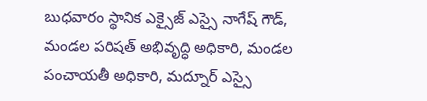బుధవారం స్థానిక ఎక్సైజ్ ఎస్సై నాగేష్ గౌడ్, మండల పరిషత్ అభివృద్ధి అధికారి, మండల పంచాయతీ అధికారి, మద్నూర్ ఎస్సై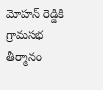మోహన్ రెడ్డికి గ్రామసభ తీర్మానం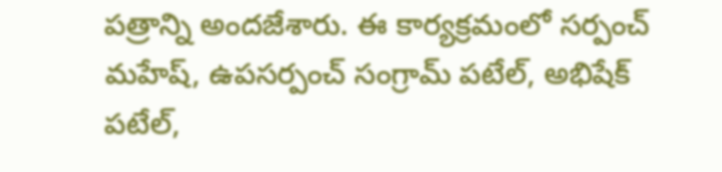పత్రాన్ని అందజేశారు. ఈ కార్యక్రమంలో సర్పంచ్ మహేష్, ఉపసర్పంచ్ సంగ్రామ్ పటేల్, అభిషేక్ పటేల్,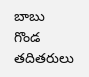బాబు గొండ తదితరులు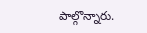పాల్గొన్నారు.